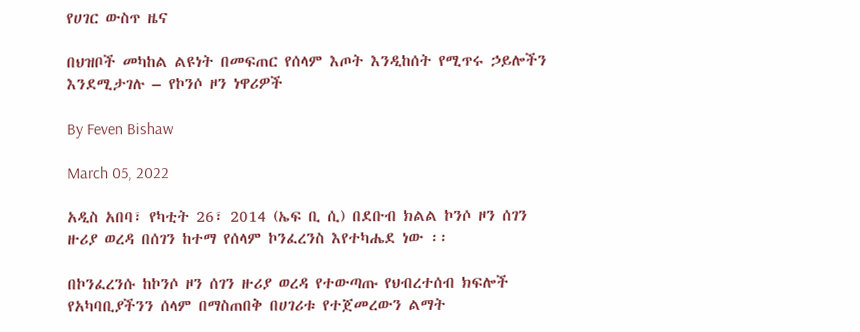የሀገር ውስጥ ዜና

በህዝቦች መካከል ልዩነት በመፍጠር የሰላም እጦት እንዲከሰት የሚጥሩ ኃይሎችን እንደሚታገሉ – የኮንሶ ዞን ነዋሪዎች

By Feven Bishaw

March 05, 2022

አዲስ አበባ፣ የካቲት 26፣ 2014 (ኤፍ ቢ ሲ) በደቡብ ክልል ኮንሶ ዞን ሰገን ዙሪያ ወረዳ በሰገን ከተማ የሰላም ኮንፈረንስ እየተካሔደ ነው ፡፡

በኮንፈረንሱ ከኮንሶ ዞን ሰገን ዙሪያ ወረዳ የተውጣጡ የህብረተሰብ ክፍሎች የአካባቢያችንን ሰላም በማስጠበቅ በሀገሪቱ የተጀመረውን ልማት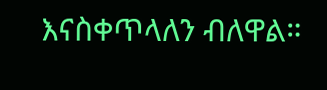እናስቀጥላለን ብለዋል።